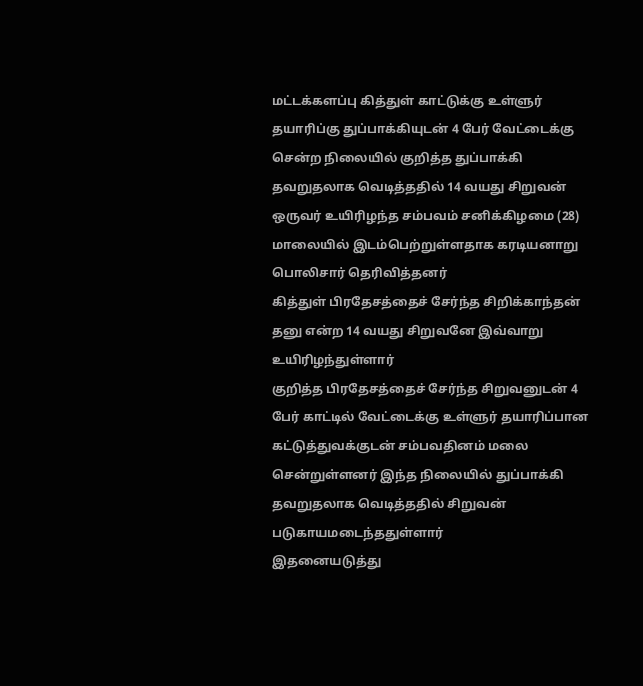மட்டக்களப்பு கித்துள் காட்டுக்கு உள்ளுர் தயாரிப்கு துப்பாக்கியுடன் 4 பேர் வேட்டைக்கு சென்ற நிலையில் குறித்த துப்பாக்கி தவறுதலாக வெடித்ததில் 14 வயது சிறுவன் ஒருவர் உயிரிழந்த சம்பவம் சனிக்கிழமை (28) மாலையில் இடம்பெற்றுள்ளதாக கரடியனாறு பொலிசார் தெரிவித்தனர்
கித்துள் பிரதேசத்தைச் சேர்ந்த சிறிக்காந்தன் தனு என்ற 14 வயது சிறுவனே இவ்வாறு உயிரிழந்துள்ளார்
குறித்த பிரதேசத்தைச் சேர்ந்த சிறுவனுடன் 4 பேர் காட்டில் வேட்டைக்கு உள்ளுர் தயாரிப்பான கட்டுத்துவக்குடன் சம்பவதினம் மலை சென்றுள்ளனர் இந்த நிலையில் துப்பாக்கி தவறுதலாக வெடித்ததில் சிறுவன் படுகாயமடைந்ததுள்ளார்
இதனையடுத்து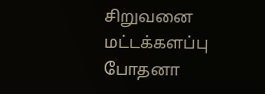சிறுவனை மட்டக்களப்பு போதனா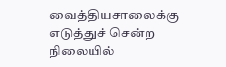வைத்தியசாலைக்கு எடுத்துச் சென்ற நிலையில்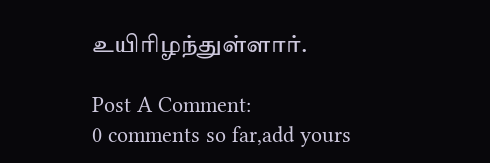உயிரிழந்துள்ளார்.

Post A Comment:
0 comments so far,add yours